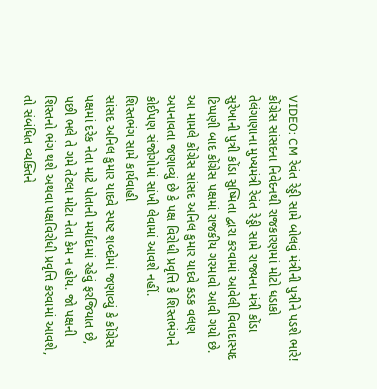VIDEO: CM રેવંત રેડ્ડી સામે બોલવું મંત્રીની પુત્રીને પડશે ભારે! કોંગ્રેસ સાંસદના નિવેદનથી રાજકારણમાં મોટો ધડાકો
તેલંગાણાના મુખ્યમંત્રી રેવંત રેડ્ડી સામે રાજ્યના મંત્રી કોંડા સુરેખાની પુત્રી કોંડા સુષ્મિતા દ્વારા કરવામાં આવેલી વિવાદાસ્પદ ટિપ્પણી બાદ કોંગ્રેસ પક્ષમાં રાજકીય ગરમાવો આવી ગયો છે. આ મામલે કોંગ્રેસ સાંસદ અનિલ કુમાર યાદવે કડક વલણ અપનાવતા જણાવ્યું છે કે પક્ષ વિરોધી પ્રવૃત્તિ કે શિસ્તભંગને કોઈપણ સંજોગોમાં સાંખી લેવામાં આવશે નહીં.
શિસ્તભંગ સામે કાર્યવાહી
સાંસદ અનિલ કુમાર યાદવે સ્પષ્ટ શબ્દોમાં જણાવ્યું કે કોંગ્રેસ પક્ષમાં દરેક નેતા માટે પોતાની મર્યાદામાં રહેવું ફરજિયાત છે, પછી ભલે તે ગમે તેટલા મોટા નેતા કેમ ન હોય. જો પક્ષની શિસ્તનો ભંગ થશે અથવા પક્ષવિરોધી પ્રવૃત્તિ કરવામાં આવશે, તો સંબંધિત વ્યક્તિને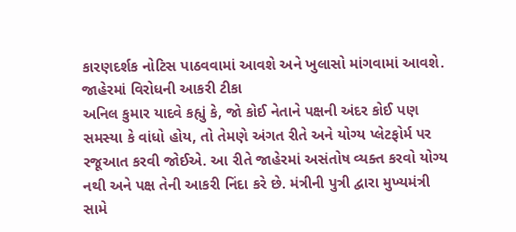કારણદર્શક નોટિસ પાઠવવામાં આવશે અને ખુલાસો માંગવામાં આવશે.
જાહેરમાં વિરોધની આકરી ટીકા
અનિલ કુમાર યાદવે કહ્યું કે, જો કોઈ નેતાને પક્ષની અંદર કોઈ પણ સમસ્યા કે વાંધો હોય, તો તેમણે અંગત રીતે અને યોગ્ય પ્લેટફોર્મ પર રજૂઆત કરવી જોઈએ. આ રીતે જાહેરમાં અસંતોષ વ્યક્ત કરવો યોગ્ય નથી અને પક્ષ તેની આકરી નિંદા કરે છે. મંત્રીની પુત્રી દ્વારા મુખ્યમંત્રી સામે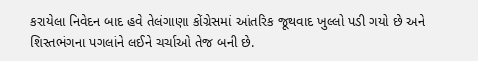કરાયેલા નિવેદન બાદ હવે તેલંગાણા કોંગ્રેસમાં આંતરિક જૂથવાદ ખુલ્લો પડી ગયો છે અને શિસ્તભંગના પગલાંને લઈને ચર્ચાઓ તેજ બની છે.